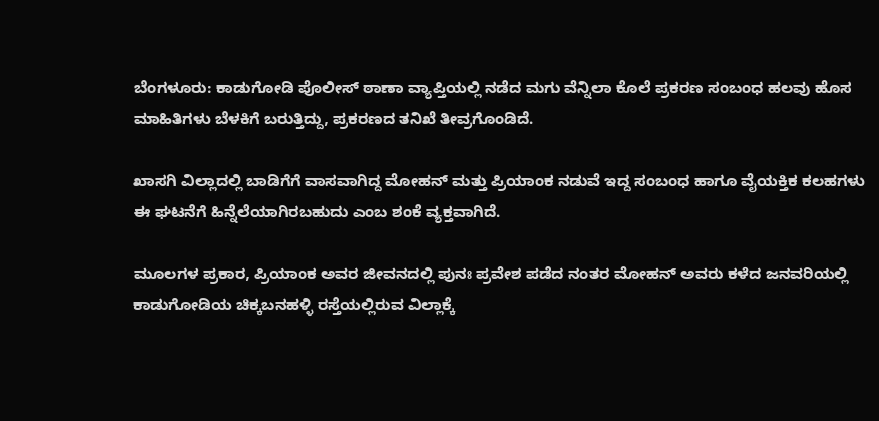ಬೆಂಗಳೂರು: ಕಾಡುಗೋಡಿ ಪೊಲೀಸ್ ಠಾಣಾ ವ್ಯಾಪ್ತಿಯಲ್ಲಿ ನಡೆದ ಮಗು ವೆನ್ನಿಲಾ ಕೊಲೆ ಪ್ರಕರಣ ಸಂಬಂಧ ಹಲವು ಹೊಸ ಮಾಹಿತಿಗಳು ಬೆಳಕಿಗೆ ಬರುತ್ತಿದ್ದು, ಪ್ರಕರಣದ ತನಿಖೆ ತೀವ್ರಗೊಂಡಿದೆ.

ಖಾಸಗಿ ವಿಲ್ಲಾದಲ್ಲಿ ಬಾಡಿಗೆಗೆ ವಾಸವಾಗಿದ್ದ ಮೋಹನ್ ಮತ್ತು ಪ್ರಿಯಾಂಕ ನಡುವೆ ಇದ್ದ ಸಂಬಂಧ ಹಾಗೂ ವೈಯಕ್ತಿಕ ಕಲಹಗಳು ಈ ಘಟನೆಗೆ ಹಿನ್ನೆಲೆಯಾಗಿರಬಹುದು ಎಂಬ ಶಂಕೆ ವ್ಯಕ್ತವಾಗಿದೆ.

ಮೂಲಗಳ ಪ್ರಕಾರ, ಪ್ರಿಯಾಂಕ ಅವರ ಜೀವನದಲ್ಲಿ ಪುನಃ ಪ್ರವೇಶ ಪಡೆದ ನಂತರ ಮೋಹನ್ ಅವರು ಕಳೆದ ಜನವರಿಯಲ್ಲಿ ಕಾಡುಗೋಡಿಯ ಚಿಕ್ಕಬನಹಳ್ಳಿ ರಸ್ತೆಯಲ್ಲಿರುವ ವಿಲ್ಲಾಕ್ಕೆ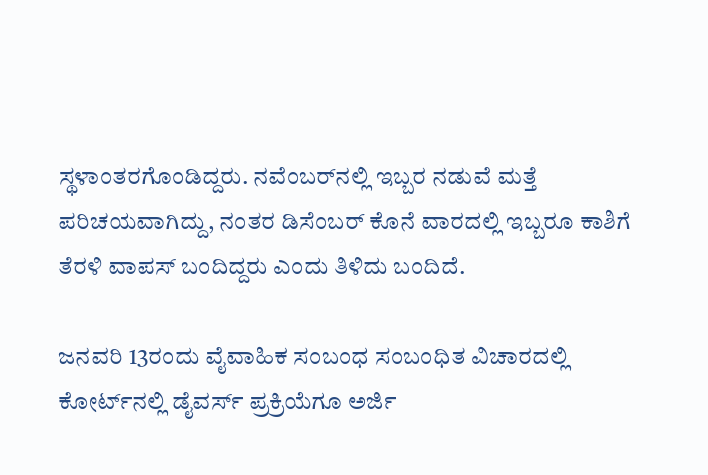ಸ್ಥಳಾಂತರಗೊಂಡಿದ್ದರು. ನವೆಂಬರ್‌ನಲ್ಲಿ ಇಬ್ಬರ ನಡುವೆ ಮತ್ತೆ ಪರಿಚಯವಾಗಿದ್ದು, ನಂತರ ಡಿಸೆಂಬರ್ ಕೊನೆ ವಾರದಲ್ಲಿ ಇಬ್ಬರೂ ಕಾಶಿಗೆ ತೆರಳಿ ವಾಪಸ್ ಬಂದಿದ್ದರು ಎಂದು ತಿಳಿದು ಬಂದಿದೆ.

ಜನವರಿ 13ರಂದು ವೈವಾಹಿಕ ಸಂಬಂಧ ಸಂಬಂಧಿತ ವಿಚಾರದಲ್ಲಿ ಕೋರ್ಟ್‌ನಲ್ಲಿ ಡೈವರ್ಸ್ ಪ್ರಕ್ರಿಯೆಗೂ ಅರ್ಜಿ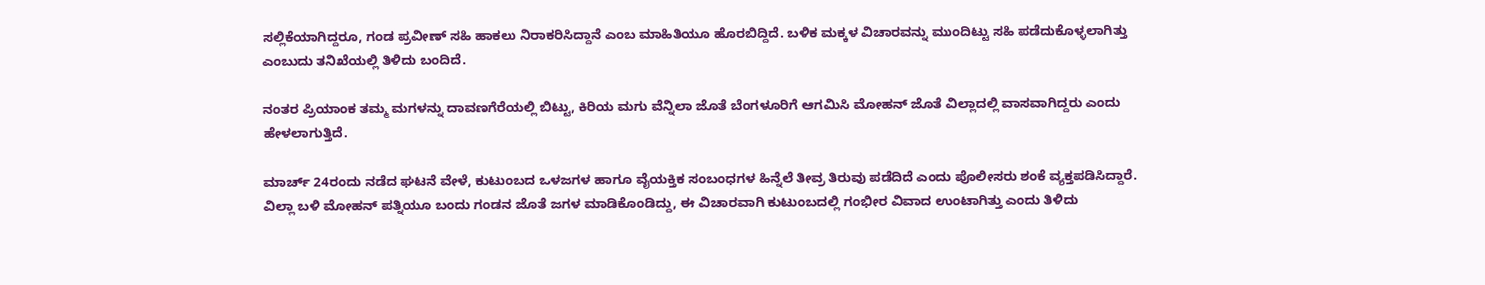ಸಲ್ಲಿಕೆಯಾಗಿದ್ದರೂ, ಗಂಡ ಪ್ರವೀಣ್ ಸಹಿ ಹಾಕಲು ನಿರಾಕರಿಸಿದ್ದಾನೆ ಎಂಬ ಮಾಹಿತಿಯೂ ಹೊರಬಿದ್ದಿದೆ. ಬಳಿಕ ಮಕ್ಕಳ ವಿಚಾರವನ್ನು ಮುಂದಿಟ್ಟು ಸಹಿ ಪಡೆದುಕೊಳ್ಳಲಾಗಿತ್ತು ಎಂಬುದು ತನಿಖೆಯಲ್ಲಿ ತಿಳಿದು ಬಂದಿದೆ.

ನಂತರ ಪ್ರಿಯಾಂಕ ತಮ್ಮ ಮಗಳನ್ನು ದಾವಣಗೆರೆಯಲ್ಲಿ ಬಿಟ್ಟು, ಕಿರಿಯ ಮಗು ವೆನ್ನಿಲಾ ಜೊತೆ ಬೆಂಗಳೂರಿಗೆ ಆಗಮಿಸಿ ಮೋಹನ್ ಜೊತೆ ವಿಲ್ಲಾದಲ್ಲಿ ವಾಸವಾಗಿದ್ದರು ಎಂದು ಹೇಳಲಾಗುತ್ತಿದೆ.

ಮಾರ್ಚ್ 24ರಂದು ನಡೆದ ಘಟನೆ ವೇಳೆ, ಕುಟುಂಬದ ಒಳಜಗಳ ಹಾಗೂ ವೈಯಕ್ತಿಕ ಸಂಬಂಧಗಳ ಹಿನ್ನೆಲೆ ತೀವ್ರ ತಿರುವು ಪಡೆದಿದೆ ಎಂದು ಪೊಲೀಸರು ಶಂಕೆ ವ್ಯಕ್ತಪಡಿಸಿದ್ದಾರೆ. ವಿಲ್ಲಾ ಬಳಿ ಮೋಹನ್ ಪತ್ನಿಯೂ ಬಂದು ಗಂಡನ ಜೊತೆ ಜಗಳ ಮಾಡಿಕೊಂಡಿದ್ದು, ಈ ವಿಚಾರವಾಗಿ ಕುಟುಂಬದಲ್ಲಿ ಗಂಭೀರ ವಿವಾದ ಉಂಟಾಗಿತ್ತು ಎಂದು ತಿಳಿದು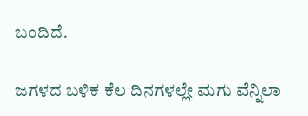ಬಂದಿದೆ.

ಜಗಳದ ಬಳಿಕ ಕೆಲ ದಿನಗಳಲ್ಲೇ ಮಗು ವೆನ್ನಿಲಾ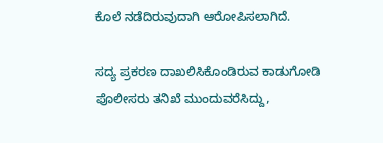ಕೊಲೆ ನಡೆದಿರುವುದಾಗಿ ಆರೋಪಿಸಲಾಗಿದೆ.

ಸದ್ಯ ಪ್ರಕರಣ ದಾಖಲಿಸಿಕೊಂಡಿರುವ ಕಾಡುಗೋಡಿ ಪೊಲೀಸರು ತನಿಖೆ ಮುಂದುವರೆಸಿದ್ದು,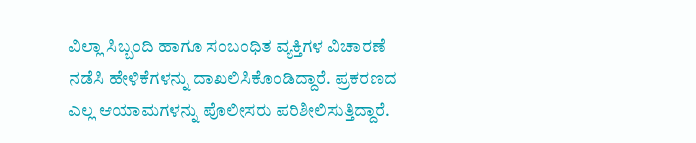ವಿಲ್ಲಾ ಸಿಬ್ಬಂದಿ ಹಾಗೂ ಸಂಬಂಧಿತ ವ್ಯಕ್ತಿಗಳ ವಿಚಾರಣೆ ನಡೆಸಿ ಹೇಳಿಕೆಗಳನ್ನು ದಾಖಲಿಸಿಕೊಂಡಿದ್ದಾರೆ. ಪ್ರಕರಣದ ಎಲ್ಲ ಆಯಾಮಗಳನ್ನು ಪೊಲೀಸರು ಪರಿಶೀಲಿಸುತ್ತಿದ್ದಾರೆ.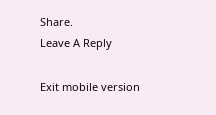Share.
Leave A Reply

Exit mobile version